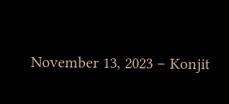November 13, 2023 – Konjit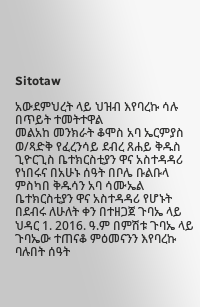Sitotaw

አውደምህረት ላይ ህዝብ እየባረኩ ሳሉ በጥይት ተመትተዋል
መልአከ መንክራት ቆሞስ አባ ኤርምያስ ወ/ጻድቅ የፈረንሳይ ደብረ ጸሐይ ቅዱስ ጊዮርጊስ ቤተክርስቲያን ዋና አስተዳዳሪ የነበሩና በአሁኑ ሰዓት በቦሌ ቡልቡላ ምስካበ ቅዱሳን አባ ሳሙኤል ቤተክርስቲያን ዋና አስተዳዳሪ የሆኑት በደብሩ ለሁለት ቀን በተዘጋጀ ጉባኤ ላይ ህዳር 1. 2016. ዓ.ም በምሽቱ ጉባኤ ላይ ጉባኤው ተጠናቆ ምዕመናንን እየባረኩ ባሉበት ሰዓት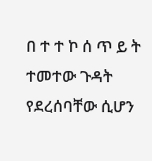በ ተ ተ ኮ ሰ ጥ ይ ት ተመተው ጉዳት የደረሰባቸው ሲሆን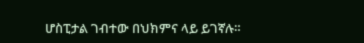ሆስፒታል ገብተው በህክምና ላይ ይገኛሉ።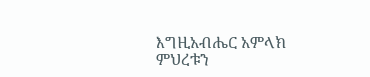እግዚአብሔር አምላክ ምህረቱን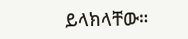ይላክላቸው።